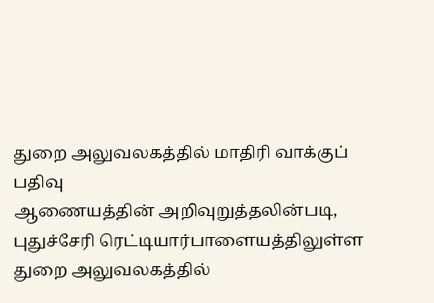துறை அலுவலகத்தில் மாதிரி வாக்குப் பதிவு
ஆணையத்தின் அறிவுறுத்தலின்படி, புதுச்சேரி ரெட்டியார்பாளையத்திலுள்ள துறை அலுவலகத்தில்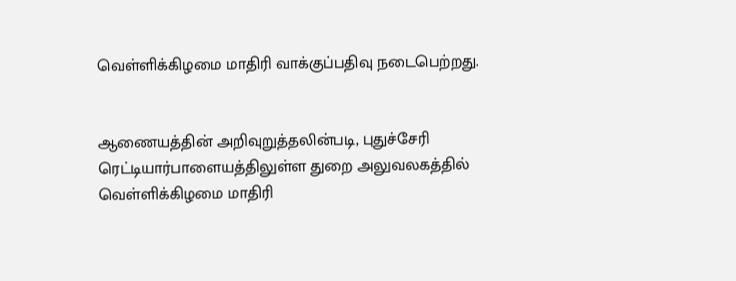வெள்ளிக்கிழமை மாதிரி வாக்குப்பதிவு நடைபெற்றது.


ஆணையத்தின் அறிவுறுத்தலின்படி, புதுச்சேரி ரெட்டியார்பாளையத்திலுள்ள துறை அலுவலகத்தில் வெள்ளிக்கிழமை மாதிரி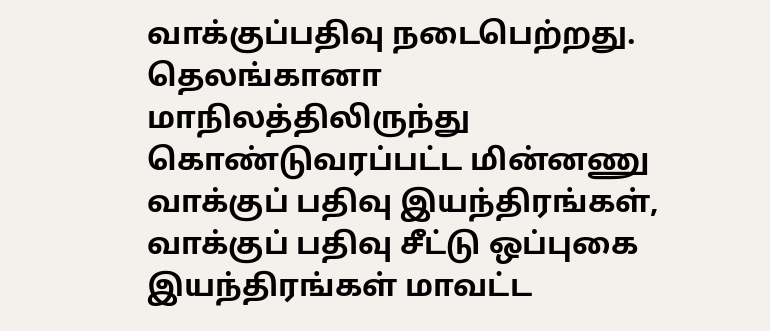வாக்குப்பதிவு நடைபெற்றது.
தெலங்கானா மாநிலத்திலிருந்து கொண்டுவரப்பட்ட மின்னணு வாக்குப் பதிவு இயந்திரங்கள், வாக்குப் பதிவு சீட்டு ஒப்புகை இயந்திரங்கள் மாவட்ட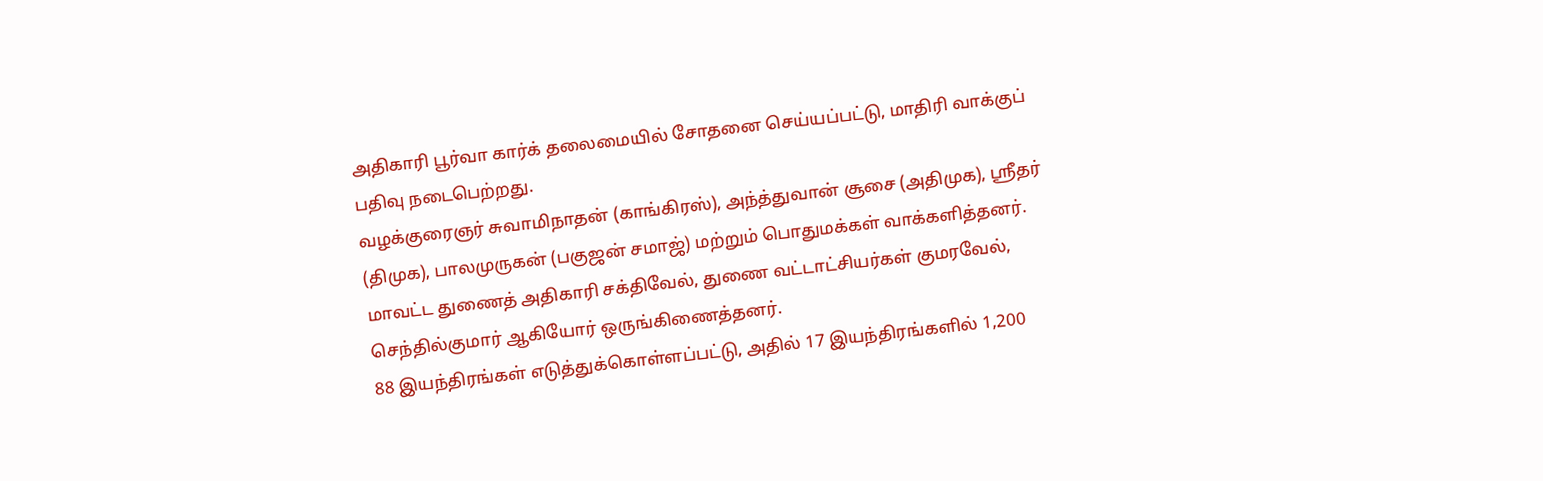அதிகாரி பூர்வா கார்க் தலைமையில் சோதனை செய்யப்பட்டு, மாதிரி வாக்குப் பதிவு நடைபெற்றது.
வழக்குரைஞர் சுவாமிநாதன் (காங்கிரஸ்), அந்த்துவான் சூசை (அதிமுக), ஸ்ரீதர் (திமுக), பாலமுருகன் (பகுஜன் சமாஜ்) மற்றும் பொதுமக்கள் வாக்களித்தனர்.
மாவட்ட துணைத் அதிகாரி சக்திவேல், துணை வட்டாட்சியர்கள் குமரவேல், செந்தில்குமார் ஆகியோர் ஒருங்கிணைத்தனர்.
88 இயந்திரங்கள் எடுத்துக்கொள்ளப்பட்டு, அதில் 17 இயந்திரங்களில் 1,200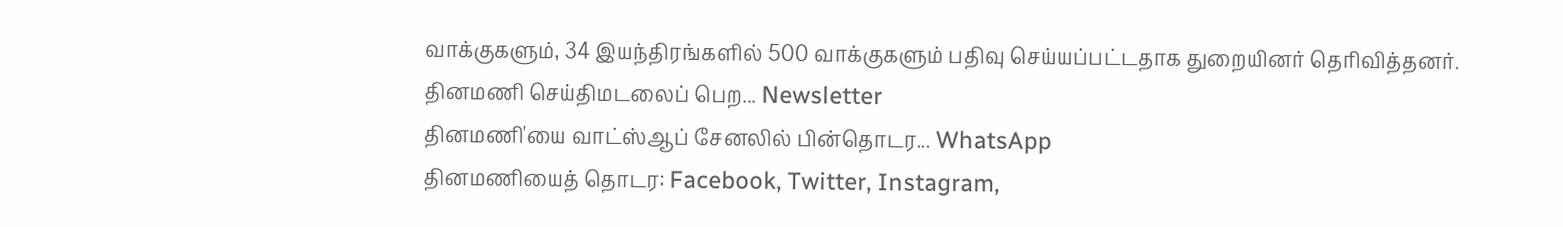வாக்குகளும், 34 இயந்திரங்களில் 500 வாக்குகளும் பதிவு செய்யப்பட்டதாக துறையினர் தெரிவித்தனர்.
தினமணி செய்திமடலைப் பெற... Newsletter
தினமணி'யை வாட்ஸ்ஆப் சேனலில் பின்தொடர... WhatsApp
தினமணியைத் தொடர: Facebook, Twitter, Instagram,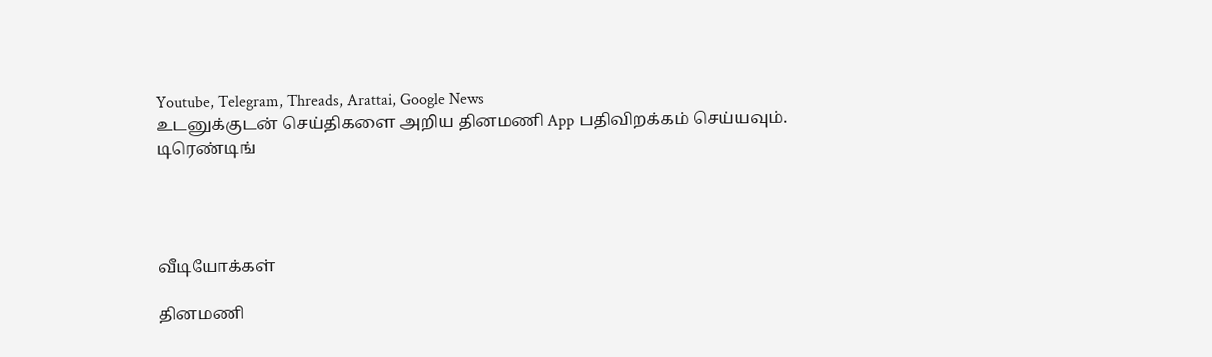Youtube, Telegram, Threads, Arattai, Google News
உடனுக்குடன் செய்திகளை அறிய தினமணி App பதிவிறக்கம் செய்யவும்.
டிரெண்டிங்




வீடியோக்கள்

தினமணி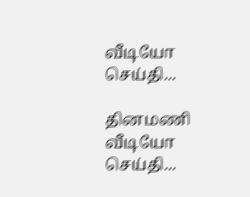வீடியோ செய்தி...

தினமணி வீடியோ செய்தி...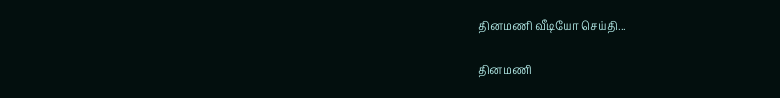தினமணி வீடியோ செய்தி...

தினமணி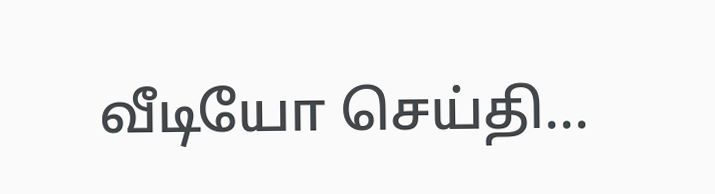வீடியோ செய்தி...